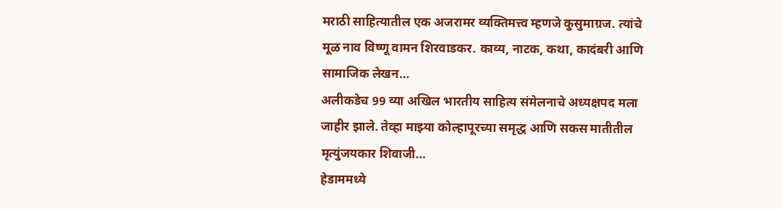मराठी साहित्यातील एक अजरामर व्यक्तिमत्त्व म्हणजे कुसुमाग्रज. त्यांचे मूळ नाव विष्णू वामन शिरवाडकर. काव्य, नाटक, कथा, कादंबरी आणि सामाजिक लेखन…
अलीकडेच 99 व्या अखिल भारतीय साहित्य संमेलनाचे अध्यक्षपद मला जाहीर झाले. तेव्हा माझ्या कोल्हापूरच्या समृद्ध आणि सकस मातीतील मृत्युंजयकार शिवाजी…
हेडाममध्ये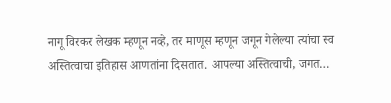नागू विरकर लेखक म्हणून नव्हे, तर माणूस म्हणून जगून गेलेल्या त्यांचा स्व अस्तित्वाचा इतिहास आणतांना दिसतात. आपल्या अस्तित्वाची, जगत…